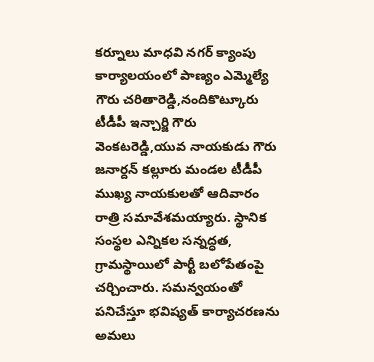కర్నూలు మాధవి నగర్ క్యాంపు కార్యాలయంలో పాణ్యం ఎమ్మెల్యే గౌరు చరితారెడ్డి,నందికొట్కూరు టీడీపీ ఇన్చార్జి గౌరు వెంకటరెడ్డి,యువ నాయకుడు గౌరు జనార్దన్ కల్లూరు మండల టీడీపీ ముఖ్య నాయకులతో ఆదివారం రాత్రి సమావేశమయ్యారు. స్థానిక సంస్థల ఎన్నికల సన్నద్ధత, గ్రామస్థాయిలో పార్టీ బలోపేతంపై చర్చించారు. సమన్వయంతో పనిచేస్తూ భవిష్యత్ కార్యాచరణను అమలు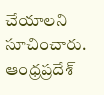చేయాలని సూచించారు.
ఆంధ్రప్రదేశ్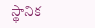స్థానిక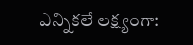ఎన్నికలే లక్ష్యంగా: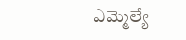ఎమ్మెల్యే